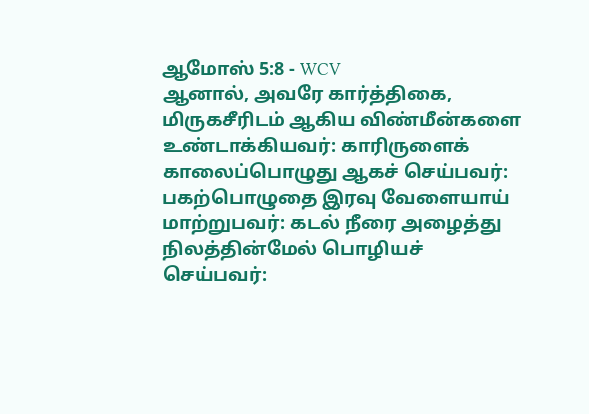ஆமோஸ் 5:8 - WCV
ஆனால், அவரே கார்த்திகை, மிருகசீரிடம் ஆகிய விண்மீன்களை உண்டாக்கியவர்: காரிருளைக் காலைப்பொழுது ஆகச் செய்பவர்: பகற்பொழுதை இரவு வேளையாய் மாற்றுபவர்: கடல் நீரை அழைத்து நிலத்தின்மேல் பொழியச் செய்பவர்: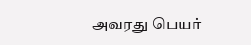அவரது பெயர்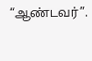“ஆண்டவர்”.